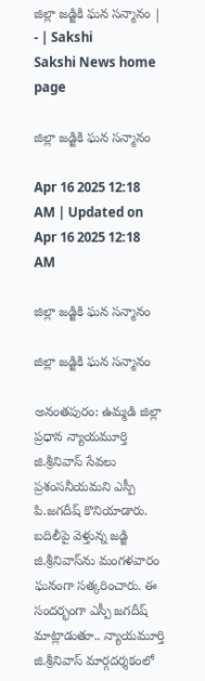జిల్లా జడ్జికి ఘన సన్మానం | - | Sakshi
Sakshi News home page

జిల్లా జడ్జికి ఘన సన్మానం

Apr 16 2025 12:18 AM | Updated on Apr 16 2025 12:18 AM

జిల్లా జడ్జికి ఘన సన్మానం

జిల్లా జడ్జికి ఘన సన్మానం

అనంతపురం: ఉమ్మడి జిల్లా ప్రధాన న్యాయమూర్తి జి.శ్రీనివాస్‌ సేవలు ప్రశంసనీయమని ఎస్పీ పి.జగదీష్‌ కొనియాడారు. బదిలీపై వెళ్తున్న జడ్జి జి.శ్రీనివాస్‌ను మంగళవారం ఘనంగా సత్కరించారు. ఈ సందర్భంగా ఎస్పీ జగదీష్‌ మాట్లాడుతూ.. న్యాయమూర్తి జి.శ్రీనివాస్‌ మార్గదర్శకంలో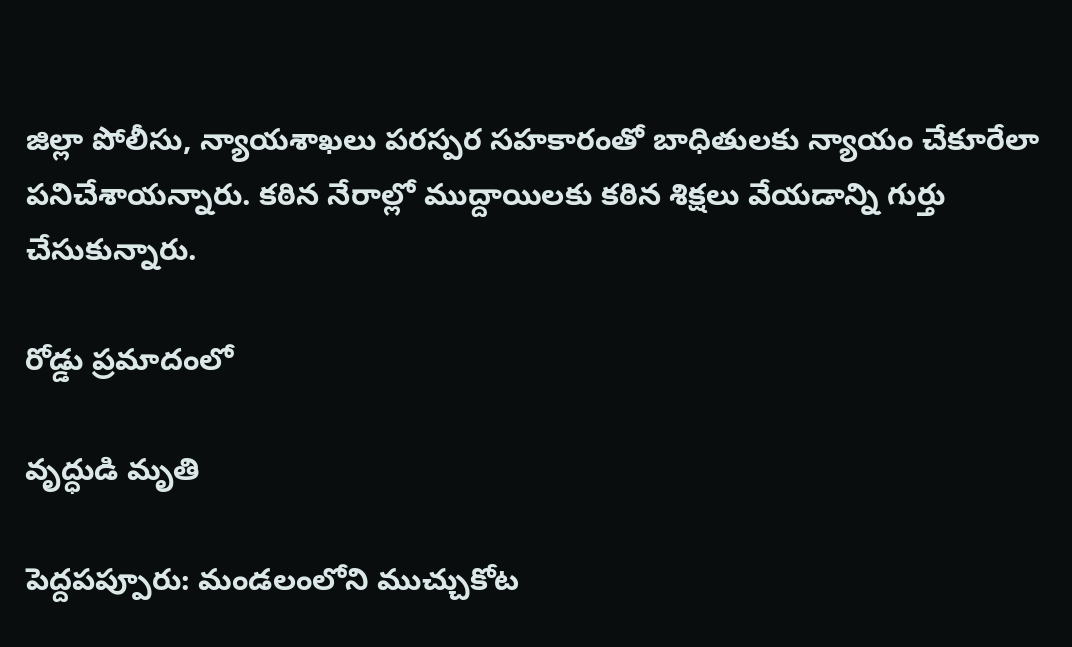జిల్లా పోలీసు, న్యాయశాఖలు పరస్పర సహకారంతో బాధితులకు న్యాయం చేకూరేలా పనిచేశాయన్నారు. కఠిన నేరాల్లో ముద్దాయిలకు కఠిన శిక్షలు వేయడాన్ని గుర్తు చేసుకున్నారు.

రోడ్డు ప్రమాదంలో

వృద్ధుడి మృతి

పెద్దపప్పూరు: మండలంలోని ముచ్చుకోట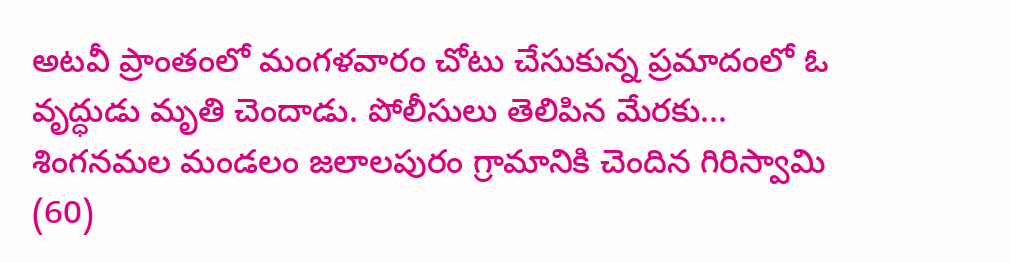అటవీ ప్రాంతంలో మంగళవారం చోటు చేసుకున్న ప్రమాదంలో ఓ వృద్ధుడు మృతి చెందాడు. పోలీసులు తెలిపిన మేరకు... శింగనమల మండలం జలాలపురం గ్రామానికి చెందిన గిరిస్వామి (60)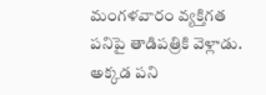మంగళవారం వ్యక్తిగత పనిపై తాడిపత్రికి వెళ్లాడు. అక్కడ పని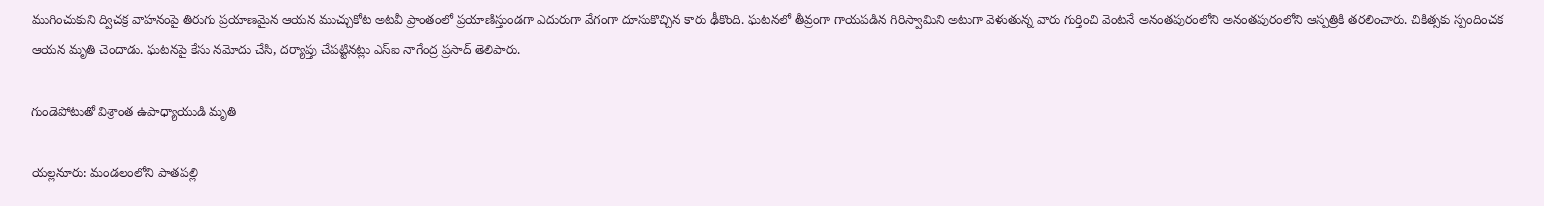ముగించుకుని ద్విచక్ర వాహనంపై తిరుగు ప్రయాణమైన ఆయన ముచ్చుకోట అటవీ ప్రాంతంలో ప్రయాణిస్తుండగా ఎదురుగా వేగంగా దూసుకొచ్చిన కారు ఢీకొంది. ఘటనలో తీవ్రంగా గాయపడిన గిరిస్వామిని అటుగా వెళుతున్న వారు గుర్తించి వెంటనే అనంతపురంలోని అనంతపురంలోని ఆస్పత్రికి తరలించారు. చికిత్సకు స్పందించక ఆయన మృతి చెందాడు. ఘటనపై కేసు నమోదు చేసి, దర్యాప్తు చేపట్టినట్లు ఎస్‌ఐ నాగేంద్ర ప్రసాద్‌ తెలిపారు.

గుండెపోటుతో విశ్రాంత ఉపాధ్యాయుడి మృతి

యల్లనూరు: మండలంలోని పాతపల్లి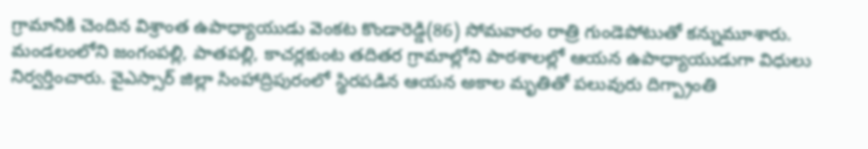గ్రామానికి చెందిన విశ్రాంత ఉపాధ్యాయుడు వెంకట కొండారెడ్డి(86) సోమవారం రాత్రి గుండెపోటుతో కన్నుమూశారు. మండలంలోని జంగంపల్లి, పాతపల్లి, కాచర్లకుంట తదితర గ్రామాల్లోని పాఠశాలల్లో ఆయన ఉపాధ్యాయుడుగా విధులు నిర్వర్తించారు. వైఎస్సార్‌ జిల్లా సింహాద్రిపురంలో స్థిరపడిన ఆయన అకాల మృతితో పలువురు దిగ్బ్రాంతి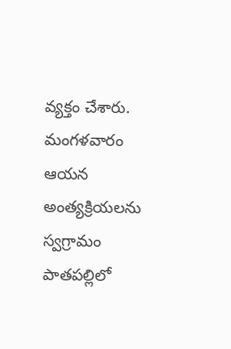వ్యక్తం చేశారు. మంగళవారం ఆయన అంత్యక్రియలను స్వగ్రామం పాతపల్లిలో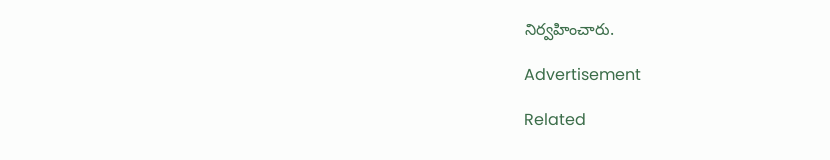నిర్వహించారు.

Advertisement

Related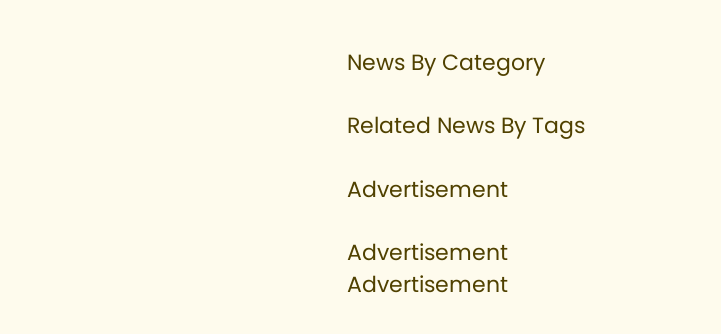News By Category

Related News By Tags

Advertisement

Advertisement
Advertisement